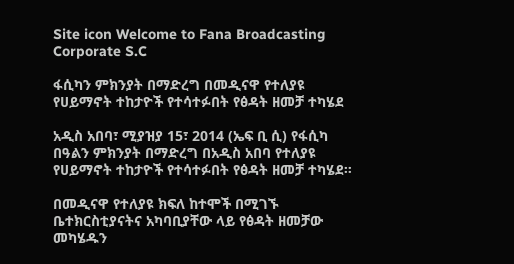Site icon Welcome to Fana Broadcasting Corporate S.C

ፋሲካን ምክንያት በማድረግ በመዲናዋ የተለያዩ የሀይማኖት ተከታዮች የተሳተፉበት የፅዳት ዘመቻ ተካሄደ

አዲስ አበባ፣ ሚያዝያ 15፣ 2014 (ኤፍ ቢ ሲ) የፋሲካ በዓልን ምክንያት በማድረግ በአዲስ አበባ የተለያዩ የሀይማኖት ተከታዮች የተሳተፉበት የፅዳት ዘመቻ ተካሄደ።

በመዲናዋ የተለያዩ ክፍለ ከተሞች በሚገኙ ቤተክርስቲያናትና አካባቢያቸው ላይ የፅዳት ዘመቻው መካሄዱን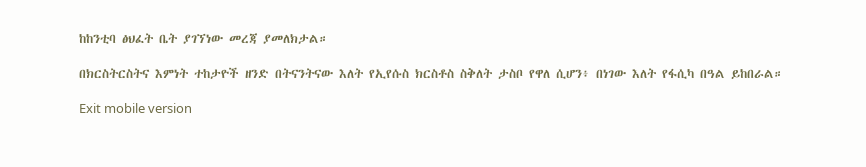ከከንቲባ ፅህፈት ቤት ያገኘነው መረጃ ያመለክታል።

በክርስትርስትና እምነት ተከታዮች ዘንድ በትናንትናው እለት የኢየሱስ ክርስቶስ ስቅለት ታስቦ የዋለ ሲሆን፥ በነገው እለት የፋሲካ በዓል ይከበራል።

Exit mobile version